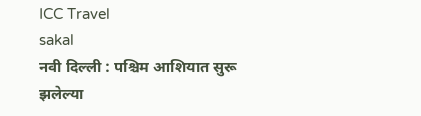ICC Travel
sakal
नवी दिल्ली : पश्चिम आशियात सुरू झलेल्या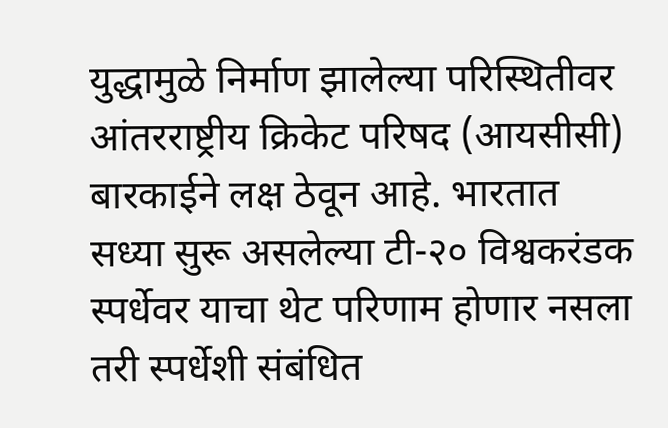युद्धामुळे निर्माण झालेल्या परिस्थितीवर आंतरराष्ट्रीय क्रिकेट परिषद (आयसीसी) बारकाईने लक्ष ठेवून आहे. भारतात सध्या सुरू असलेल्या टी-२० विश्वकरंडक स्पर्धेवर याचा थेट परिणाम होणार नसला तरी स्पर्धेशी संबंधित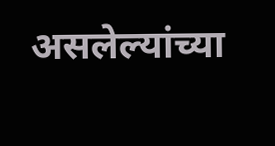असलेल्यांच्या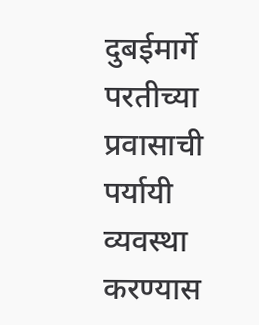दुबईमार्गे परतीच्या प्रवासाची पर्यायी व्यवस्था करण्यास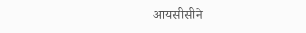आयसीसीने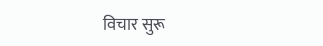विचार सुरू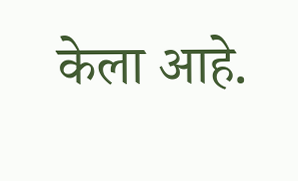केला आहे.